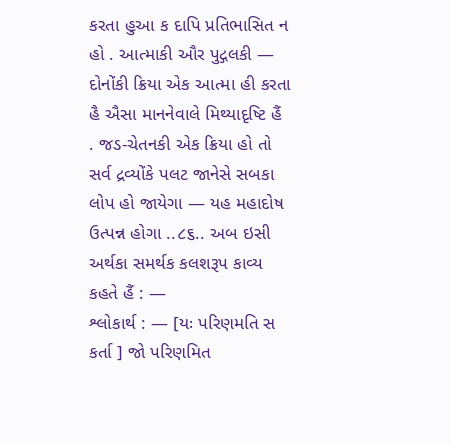કરતા હુઆ ક દાપિ પ્રતિભાસિત ન હો . આત્માકી ઔર પુદ્ગલકી — દોનોંકી ક્રિયા એક આત્મા હી કરતા હૈ ઐસા માનનેવાલે મિથ્યાદૃષ્ટિ હૈં . જડ-ચેતનકી એક ક્રિયા હો તો સર્વ દ્રવ્યોંકે પલટ જાનેસે સબકા લોપ હો જાયેગા — યહ મહાદોષ ઉત્પન્ન હોગા ..૮૬.. અબ ઇસી અર્થકા સમર્થક કલશરૂપ કાવ્ય કહતે હૈં : —
શ્લોકાર્થ : — [યઃ પરિણમતિ સ કર્તા ] જો પરિણમિત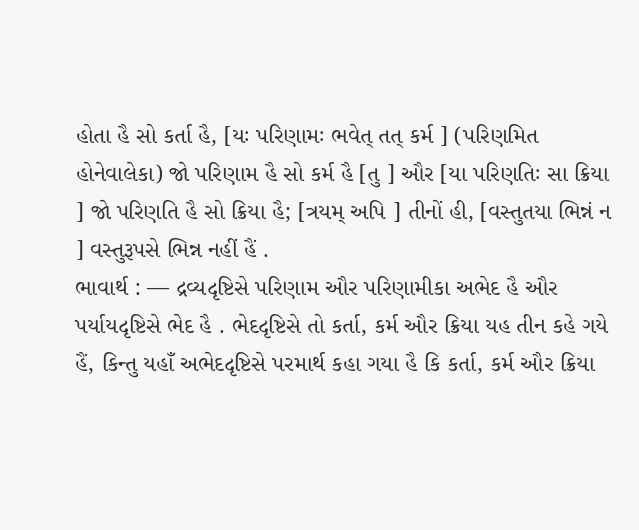હોતા હૈ સો કર્તા હૈ, [યઃ પરિણામઃ ભવેત્ તત્ કર્મ ] (પરિણમિત હોનેવાલેકા) જો પરિણામ હૈ સો કર્મ હૈ [તુ ] ઔર [યા પરિણતિઃ સા ક્રિયા ] જો પરિણતિ હૈ સો ક્રિયા હૈ; [ત્રયમ્ અપિ ] તીનોં હી, [વસ્તુતયા ભિન્નં ન ] વસ્તુરૂપસે ભિન્ન નહીં હૈં .
ભાવાર્થ : — દ્રવ્યદૃષ્ટિસે પરિણામ ઔર પરિણામીકા અભેદ હૈ ઔર પર્યાયદૃષ્ટિસે ભેદ હૈ . ભેદદૃષ્ટિસે તો કર્તા, કર્મ ઔર ક્રિયા યહ તીન કહે ગયે હૈં, કિન્તુ યહાઁ અભેદદૃષ્ટિસે પરમાર્થ કહા ગયા હૈ કિ કર્તા, કર્મ ઔર ક્રિયા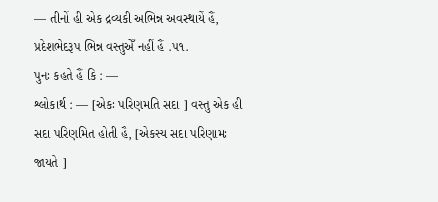— તીનોં હી એક દ્રવ્યકી અભિન્ન અવસ્થાયેં હૈં, પ્રદેશભેદરૂપ ભિન્ન વસ્તુએઁ નહીં હૈં .૫૧.
પુનઃ કહતે હૈં કિ : —
શ્લોકાર્થ : — [એકઃ પરિણમતિ સદા ] વસ્તુ એક હી સદા પરિણમિત હોતી હૈ, [એકસ્ય સદા પરિણામઃ જાયતે ]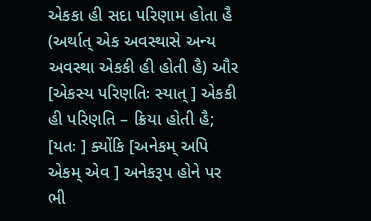એકકા હી સદા પરિણામ હોતા હૈ (અર્થાત્ એક અવસ્થાસે અન્ય અવસ્થા એકકી હી હોતી હૈ) ઔર [એકસ્ય પરિણતિઃ સ્યાત્ ] એકકી હી પરિણતિ – ક્રિયા હોતી હૈ; [યતઃ ] ક્યોંકિ [અનેકમ્ અપિ એકમ્ એવ ] અનેકરૂપ હોને પર ભી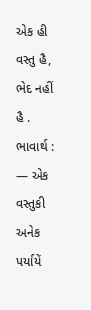એક હી વસ્તુ હૈ, ભેદ નહીં હૈ .
ભાવાર્થ : — એક વસ્તુકી અનેક પર્યાયેં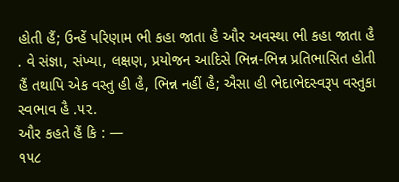હોતી હૈં; ઉન્હેં પરિણામ ભી કહા જાતા હૈ ઔર અવસ્થા ભી કહા જાતા હૈ . વે સંજ્ઞા, સંખ્યા, લક્ષણ, પ્રયોજન આદિસે ભિન્ન-ભિન્ન પ્રતિભાસિત હોતી હૈં તથાપિ એક વસ્તુ હી હૈ, ભિન્ન નહીં હૈ; ઐસા હી ભેદાભેદસ્વરૂપ વસ્તુકા સ્વભાવ હૈ .૫૨.
ઔર કહતે હૈં કિ : —
૧૫૮